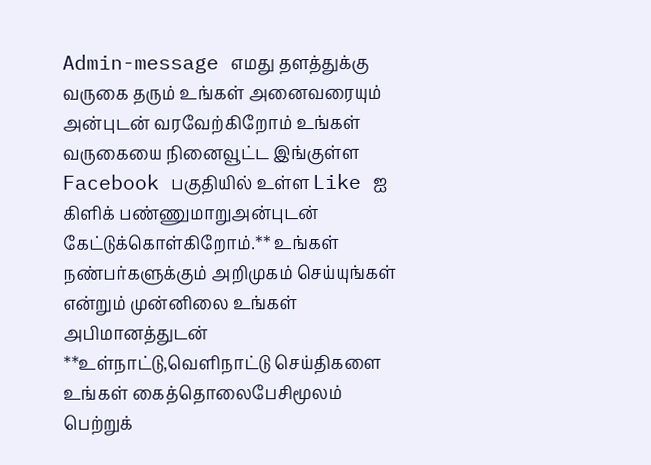Admin-message எமது தளத்துக்கு வருகை தரும் உங்கள் அனைவரையும் அன்புடன் வரவேற்கிறோம் உங்கள் வருகையை நினைவூட்ட இங்குள்ள Facebook பகுதியில் உள்ள Like ஐ கிளிக் பண்ணுமாறுஅன்புடன் கேட்டுக்கொள்கிறோம்.** உங்கள் நண்பர்களுக்கும் அறிமுகம் செய்யுங்கள் என்றும் முன்னிலை உங்கள் அபிமானத்துடன் **உள்நாட்டு,வெளிநாட்டு செய்திகளை உங்கள் கைத்தொலைபேசிமூலம் பெற்றுக்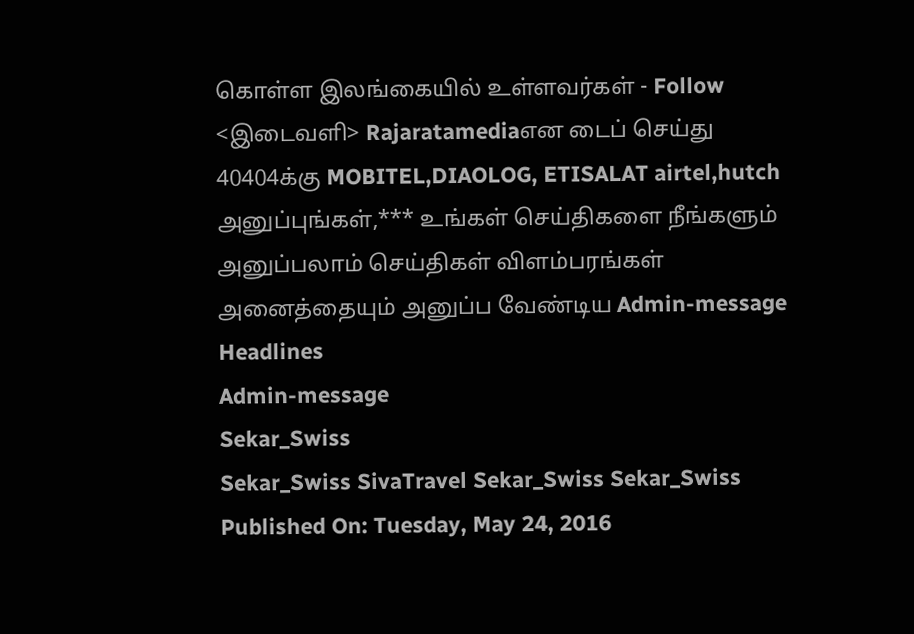கொள்ள இலங்கையில் உள்ளவர்கள் - Follow <இடைவளி> Rajaratamediaஎன டைப் செய்து 40404க்கு MOBITEL,DIAOLOG, ETISALAT airtel,hutch அனுப்புங்கள்,*** உங்கள் செய்திகளை நீங்களும் அனுப்பலாம் செய்திகள் விளம்பரங்கள் அனைத்தையும் அனுப்ப வேண்டிய Admin-message
Headlines
Admin-message
Sekar_Swiss
Sekar_Swiss SivaTravel Sekar_Swiss Sekar_Swiss
Published On: Tuesday, May 24, 2016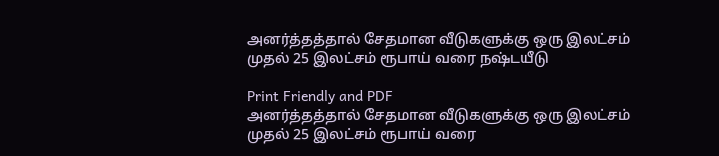அனர்த்தத்தால் சேதமான வீடுகளுக்கு ஒரு இலட்சம் முதல் 25 இலட்சம் ரூபாய் வரை நஷ்டயீடு

Print Friendly and PDF
அனர்த்தத்தால் சேதமான வீடுகளுக்கு ஒரு இலட்சம் முதல் 25 இலட்சம் ரூபாய் வரை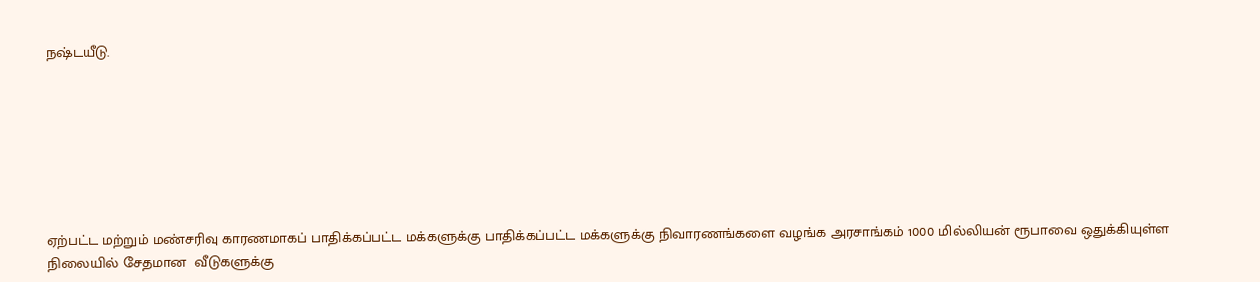நஷ்டயீடு.







ஏற்பட்ட மற்றும் மண்சரிவு காரணமாகப் பாதிக்கப்பட்ட மக்களுக்கு பாதிக்கப்பட்ட மக்களுக்கு நிவாரணங்களை வழங்க அரசாங்கம் 1000 மில்லியன் ரூபாவை ஒதுக்கியுள்ள நிலையில் சேதமான  வீடுகளுக்கு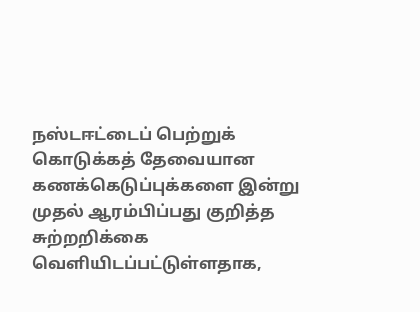நஸ்டஈட்டைப் பெற்றுக் கொடுக்கத் தேவையான கணக்கெடுப்புக்களை இன்று முதல் ஆரம்பிப்பது குறித்த சுற்றறிக்கை வௌியிடப்பட்டுள்ளதாக,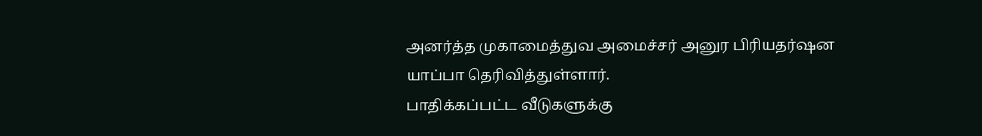அனர்த்த முகாமைத்துவ அமைச்சர் அனுர பிரியதர்ஷன யாப்பா தெரிவித்துள்ளார்.
பாதிக்கப்பட்ட வீடுகளுக்கு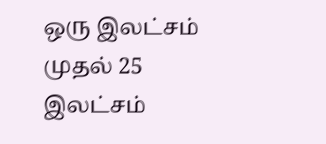ஒரு இலட்சம் முதல் 25 இலட்சம்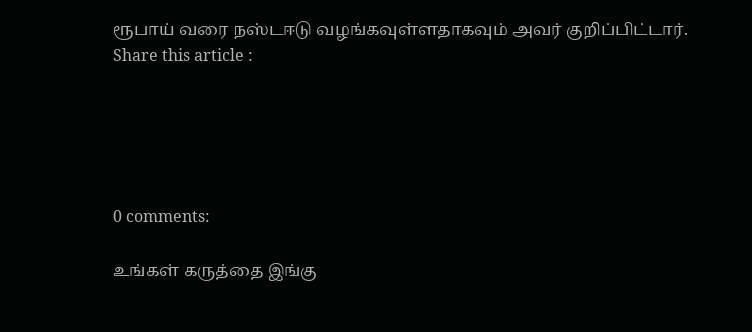ரூபாய் வரை நஸ்டஈடு வழங்கவுள்ளதாகவும் அவர் குறிப்பிட்டார்.
Share this article :





0 comments:

உங்கள் கருத்தை இங்கு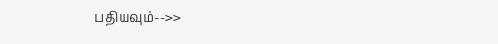பதியவும்-->>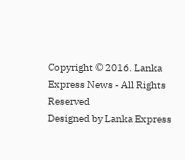Copyright © 2016. Lanka Express News - All Rights Reserved
Designed by Lanka Express